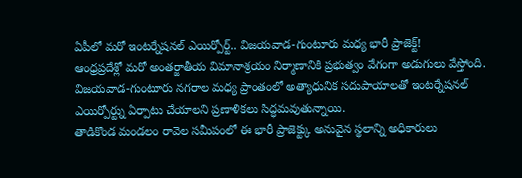ఏపీలో మరో ఇంటర్నేషనల్ ఎయిర్పోర్ట్.. విజయవాడ-గుంటూరు మధ్య భారీ ప్రాజెక్ట్!
ఆంధ్రప్రదేశ్లో మరో అంతర్జాతీయ విమానాశ్రయం నిర్మాణానికి ప్రభుత్వం వేగంగా అడుగులు వేస్తోంది. విజయవాడ-గుంటూరు నగరాల మధ్య ప్రాంతంలో అత్యాధునిక సదుపాయాలతో ఇంటర్నేషనల్ ఎయిర్పోర్ట్ను ఏర్పాటు చేయాలని ప్రణాళికలు సిద్ధమవుతున్నాయి.
తాడికొండ మండలం రావెల సమీపంలో ఈ భారీ ప్రాజెక్ట్కు అనువైన స్థలాన్ని అధికారులు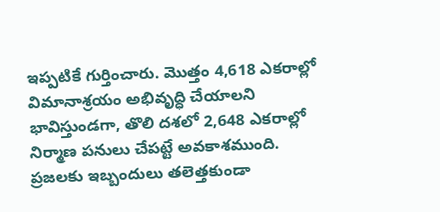ఇప్పటికే గుర్తించారు. మొత్తం 4,618 ఎకరాల్లో విమానాశ్రయం అభివృద్ధి చేయాలని భావిస్తుండగా, తొలి దశలో 2,648 ఎకరాల్లో నిర్మాణ పనులు చేపట్టే అవకాశముంది.
ప్రజలకు ఇబ్బందులు తలెత్తకుండా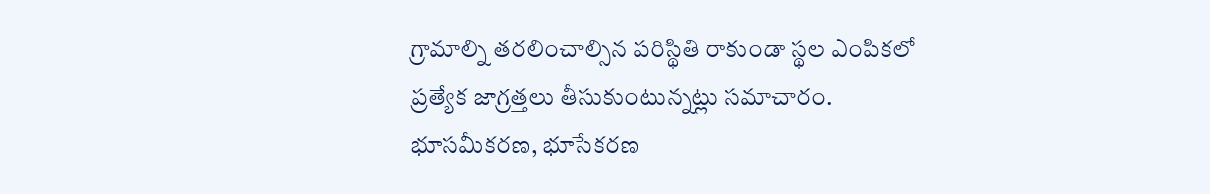గ్రామాల్ని తరలించాల్సిన పరిస్థితి రాకుండా స్థల ఎంపికలో ప్రత్యేక జాగ్రత్తలు తీసుకుంటున్నట్లు సమాచారం. భూసమీకరణ, భూసేకరణ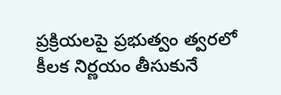ప్రక్రియలపై ప్రభుత్వం త్వరలో కీలక నిర్ణయం తీసుకునే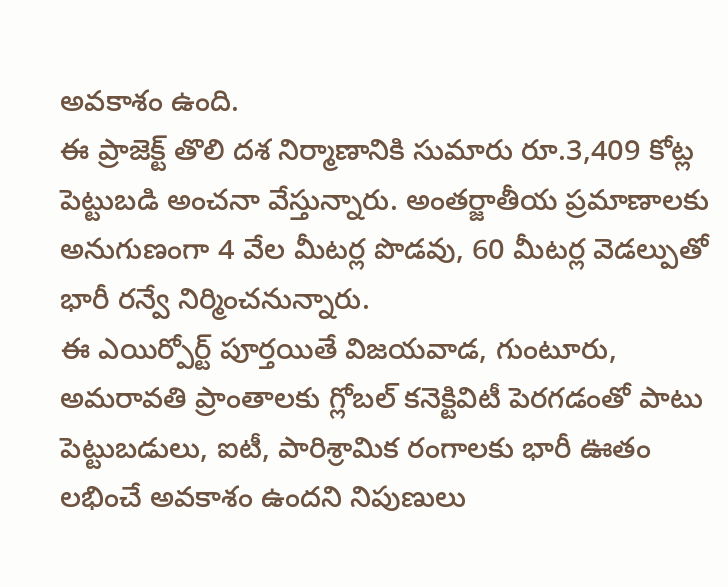అవకాశం ఉంది.
ఈ ప్రాజెక్ట్ తొలి దశ నిర్మాణానికి సుమారు రూ.3,409 కోట్ల పెట్టుబడి అంచనా వేస్తున్నారు. అంతర్జాతీయ ప్రమాణాలకు అనుగుణంగా 4 వేల మీటర్ల పొడవు, 60 మీటర్ల వెడల్పుతో భారీ రన్వే నిర్మించనున్నారు.
ఈ ఎయిర్పోర్ట్ పూర్తయితే విజయవాడ, గుంటూరు, అమరావతి ప్రాంతాలకు గ్లోబల్ కనెక్టివిటీ పెరగడంతో పాటు పెట్టుబడులు, ఐటీ, పారిశ్రామిక రంగాలకు భారీ ఊతం లభించే అవకాశం ఉందని నిపుణులు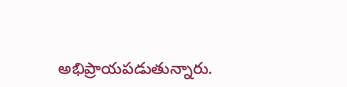అభిప్రాయపడుతున్నారు.